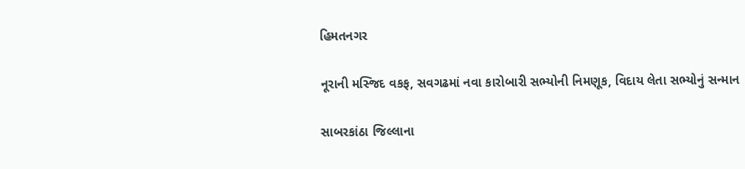હિમતનગર

નૂરાની મસ્જિદ વકફ, સવગઢમાં નવા કારોબારી સભ્યોની નિમણૂક, વિદાય લેતા સભ્યોનું સન્માન

સાબરકાંઠા જિલ્લાના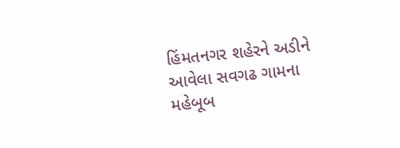હિંમતનગર શહેરને અડીને આવેલા સવગઢ ગામના મહેબૂબ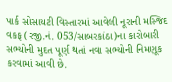પાર્ક સોસાયટી વિસ્તારમાં આવેલી નૂરાની મસ્જિદ વકફ (રજી.નં. 053/સાબરકાંઠા)ના કારોબારી સભ્યોની મુદત પૂર્ણ થતાં નવા સભ્યોની નિમણૂક કરવામાં આવી છે.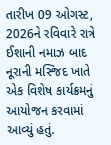તારીખ 09 ઓગસ્ટ, 2026ને રવિવારે રાત્રે ઈશાની નમાઝ બાદ નૂરાની મસ્જિદ ખાતે એક વિશેષ કાર્યક્રમનું આયોજન કરવામાં આવ્યું હતું.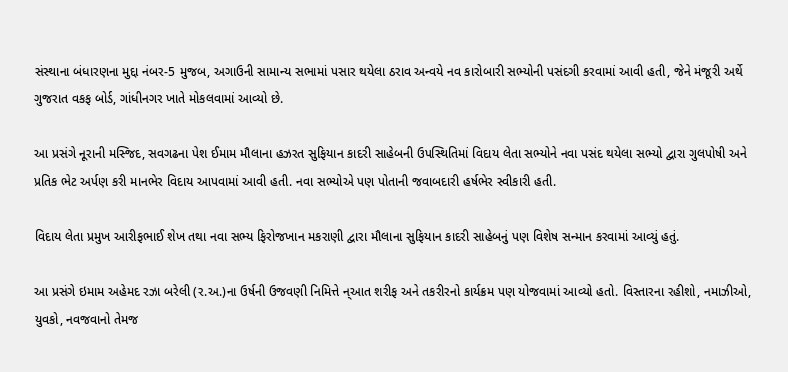સંસ્થાના બંધારણના મુદ્દા નંબર-5 મુજબ, અગાઉની સામાન્ય સભામાં પસાર થયેલા ઠરાવ અન્વયે નવ કારોબારી સભ્યોની પસંદગી કરવામાં આવી હતી, જેને મંજૂરી અર્થે ગુજરાત વકફ બોર્ડ, ગાંધીનગર ખાતે મોકલવામાં આવ્યો છે.

આ પ્રસંગે નૂરાની મસ્જિદ, સવગઢના પેશ ઈમામ મૌલાના હઝરત સુફિયાન કાદરી સાહેબની ઉપસ્થિતિમાં વિદાય લેતા સભ્યોને નવા પસંદ થયેલા સભ્યો દ્વારા ગુલપોષી અને પ્રતિક ભેટ અર્પણ કરી માનભેર વિદાય આપવામાં આવી હતી. નવા સભ્યોએ પણ પોતાની જવાબદારી હર્ષભેર સ્વીકારી હતી.

વિદાય લેતા પ્રમુખ આરીફભાઈ શેખ તથા નવા સભ્ય ફિરોજખાન મકરાણી દ્વારા મૌલાના સુફિયાન કાદરી સાહેબનું પણ વિશેષ સન્માન કરવામાં આવ્યું હતું.

આ પ્રસંગે ઇમામ અહેમદ રઝા બરેલી (ર.અ.)ના ઉર્ષની ઉજવણી નિમિત્તે ન્આત શરીફ અને તકરીરનો કાર્યક્રમ પણ યોજવામાં આવ્યો હતો. વિસ્તારના રહીશો, નમાઝીઓ, યુવકો, નવજવાનો તેમજ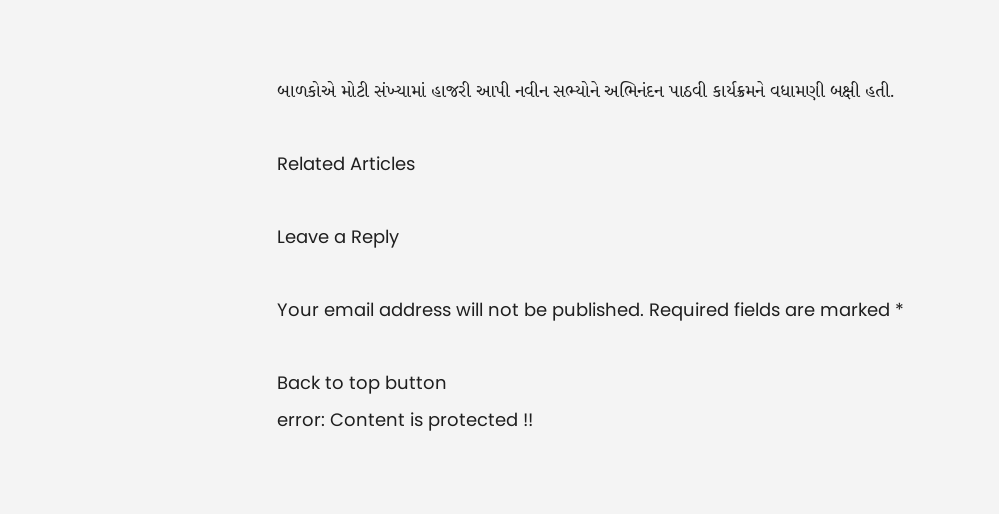બાળકોએ મોટી સંખ્યામાં હાજરી આપી નવીન સભ્યોને અભિનંદન પાઠવી કાર્યક્રમને વધામણી બક્ષી હતી.

Related Articles

Leave a Reply

Your email address will not be published. Required fields are marked *

Back to top button
error: Content is protected !!